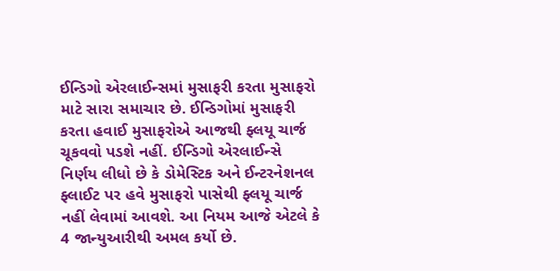ઈન્ડિગો એરલાઈન્સમાં મુસાફરી કરતા મુસાફરો માટે સારા સમાચાર છે. ઈન્ડિગોમાં મુસાફરી કરતા હવાઈ મુસાફરોએ આજથી ફ્લયૂ ચાર્જ ચૂકવવો પડશે નહીં. ઈન્ડિગો એરલાઈન્સે નિર્ણય લીધો છે કે ડોમેસ્ટિક અને ઈન્ટરનેશનલ ફ્લાઈટ પર હવે મુસાફરો પાસેથી ફ્લયૂ ચાર્જ નહીં લેવામાં આવશે. આ નિયમ આજે એટલે કે 4 જાન્યુઆરીથી અમલ કર્યો છે.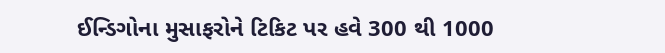ઈન્ડિગોના મુસાફરોને ટિકિટ પર હવે 300 થી 1000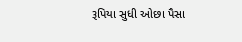રૂપિયા સુધી ઓછા પૈસા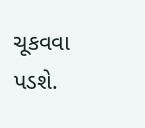ચૂકવવા પડશે.